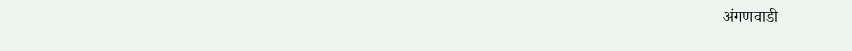अंगणवाडी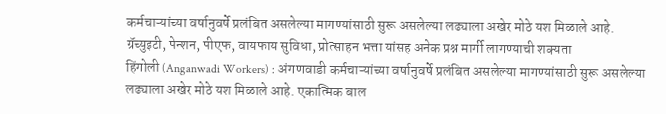कर्मचाऱ्यांच्या वर्षानुवर्षे प्रलंबित असलेल्या मागण्यांसाठी सुरू असलेल्या लढ्याला अखेर मोठे यश मिळाले आहे.
ग्रॅच्युइटी, पेन्शन, पीएफ, वायफाय सुविधा, प्रोत्साहन भत्ता यांसह अनेक प्रश्न मार्गी लागण्याची शक्यता
हिंगोली (Anganwadi Workers) : अंगणवाडी कर्मचाऱ्यांच्या वर्षानुवर्षे प्रलंबित असलेल्या मागण्यांसाठी सुरू असलेल्या लढ्याला अखेर मोठे यश मिळाले आहे. एकात्मिक बाल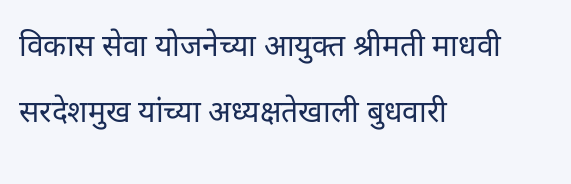विकास सेवा योजनेच्या आयुक्त श्रीमती माधवी सरदेशमुख यांच्या अध्यक्षतेखाली बुधवारी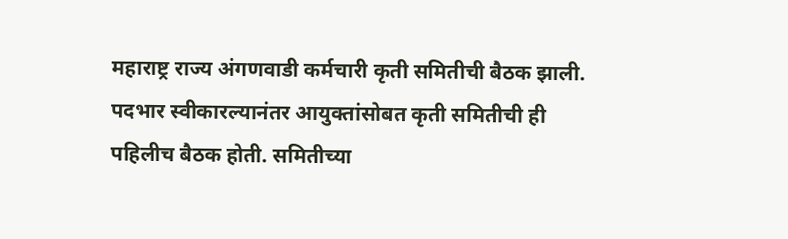महाराष्ट्र राज्य अंगणवाडी कर्मचारी कृती समितीची बैठक झाली. पदभार स्वीकारल्यानंतर आयुक्तांसोबत कृती समितीची ही पहिलीच बैठक होती. समितीच्या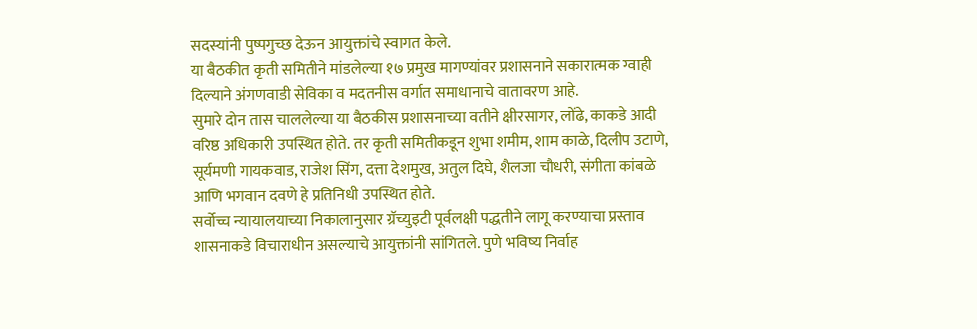सदस्यांनी पुष्पगुच्छ देऊन आयुक्तांचे स्वागत केले.
या बैठकीत कृती समितीने मांडलेल्या १७ प्रमुख मागण्यांवर प्रशासनाने सकारात्मक ग्वाही दिल्याने अंगणवाडी सेविका व मदतनीस वर्गात समाधानाचे वातावरण आहे.
सुमारे दोन तास चाललेल्या या बैठकीस प्रशासनाच्या वतीने क्षीरसागर, लोंढे, काकडे आदी वरिष्ठ अधिकारी उपस्थित होते. तर कृती समितीकडून शुभा शमीम, शाम काळे, दिलीप उटाणे, सूर्यमणी गायकवाड, राजेश सिंग, दत्ता देशमुख, अतुल दिघे, शैलजा चौधरी, संगीता कांबळे आणि भगवान दवणे हे प्रतिनिधी उपस्थित होते.
सर्वोच्च न्यायालयाच्या निकालानुसार ग्रॅच्युइटी पूर्वलक्षी पद्धतीने लागू करण्याचा प्रस्ताव शासनाकडे विचाराधीन असल्याचे आयुक्तांनी सांगितले. पुणे भविष्य निर्वाह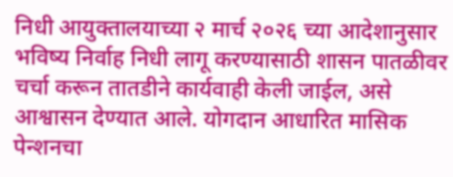निधी आयुक्तालयाच्या २ मार्च २०२६ च्या आदेशानुसार भविष्य निर्वाह निधी लागू करण्यासाठी शासन पातळीवर चर्चा करून तातडीने कार्यवाही केली जाईल, असे आश्वासन देण्यात आले. योगदान आधारित मासिक पेन्शनचा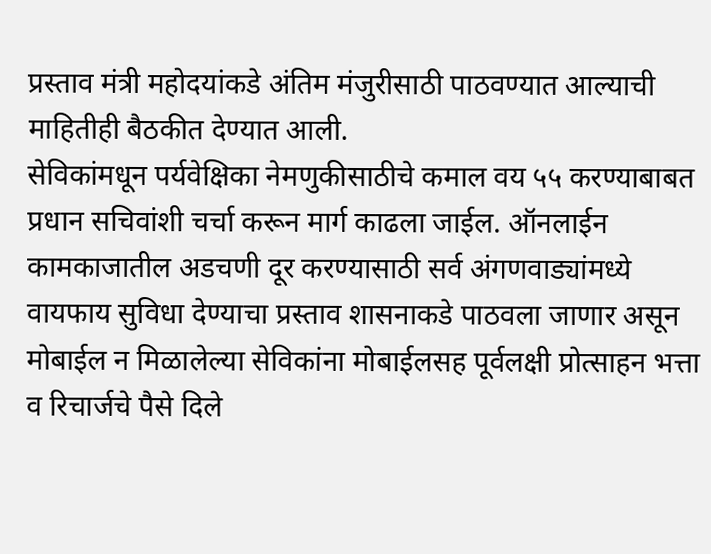प्रस्ताव मंत्री महोदयांकडे अंतिम मंजुरीसाठी पाठवण्यात आल्याची माहितीही बैठकीत देण्यात आली.
सेविकांमधून पर्यवेक्षिका नेमणुकीसाठीचे कमाल वय ५५ करण्याबाबत प्रधान सचिवांशी चर्चा करून मार्ग काढला जाईल. ऑनलाईन कामकाजातील अडचणी दूर करण्यासाठी सर्व अंगणवाड्यांमध्ये वायफाय सुविधा देण्याचा प्रस्ताव शासनाकडे पाठवला जाणार असून मोबाईल न मिळालेल्या सेविकांना मोबाईलसह पूर्वलक्षी प्रोत्साहन भत्ता व रिचार्जचे पैसे दिले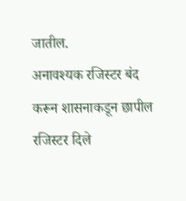जातील.
अनावश्यक रजिस्टर बंद करून शासनाकडून छापील रजिस्टर दिले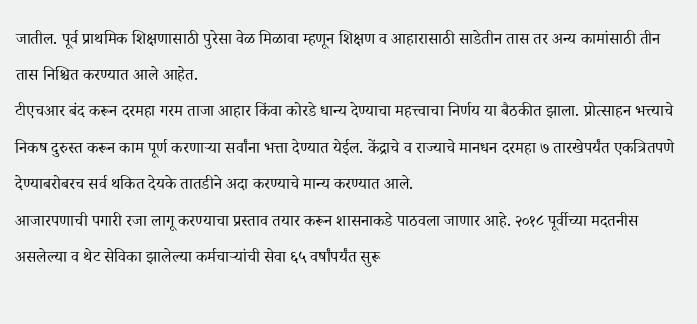जातील. पूर्व प्राथमिक शिक्षणासाठी पुरेसा वेळ मिळावा म्हणून शिक्षण व आहारासाठी साडेतीन तास तर अन्य कामांसाठी तीन तास निश्चित करण्यात आले आहेत.
टीएचआर बंद करून दरमहा गरम ताजा आहार किंवा कोरडे धान्य देण्याचा महत्त्वाचा निर्णय या बैठकीत झाला. प्रोत्साहन भत्त्याचे निकष दुरुस्त करून काम पूर्ण करणाऱ्या सर्वांना भत्ता देण्यात येईल. केंद्राचे व राज्याचे मानधन दरमहा ७ तारखेपर्यंत एकत्रितपणे देण्याबरोबरच सर्व थकित देयके तातडीने अदा करण्याचे मान्य करण्यात आले.
आजारपणाची पगारी रजा लागू करण्याचा प्रस्ताव तयार करून शासनाकडे पाठवला जाणार आहे. २०१८ पूर्वीच्या मदतनीस असलेल्या व थेट सेविका झालेल्या कर्मचाऱ्यांची सेवा ६५ वर्षांपर्यंत सुरू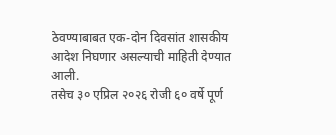ठेवण्याबाबत एक-दोन दिवसांत शासकीय आदेश निघणार असल्याची माहिती देण्यात आली.
तसेच ३० एप्रिल २०२६ रोजी ६० वर्षे पूर्ण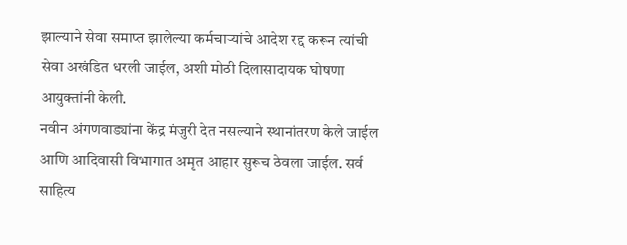झाल्याने सेवा समाप्त झालेल्या कर्मचाऱ्यांचे आदेश रद्द करून त्यांची सेवा अखंडित धरली जाईल, अशी मोठी दिलासादायक घोषणा आयुक्तांनी केली.
नवीन अंगणवाड्यांना केंद्र मंजुरी देत नसल्याने स्थानांतरण केले जाईल आणि आदिवासी विभागात अमृत आहार सुरूच ठेवला जाईल. सर्व साहित्य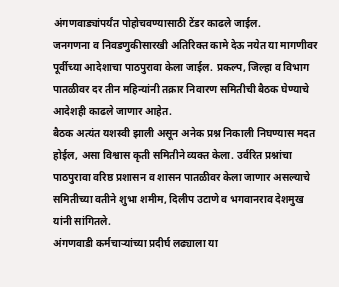अंगणवाड्यांपर्यंत पोहोचवण्यासाठी टेंडर काढले जाईल.
जनगणना व निवडणुकीसारखी अतिरिक्त कामे देऊ नयेत या मागणीवर पूर्वीच्या आदेशाचा पाठपुरावा केला जाईल. प्रकल्प, जिल्हा व विभाग पातळीवर दर तीन महिन्यांनी तक्रार निवारण समितीची बैठक घेण्याचे आदेशही काढले जाणार आहेत.
बैठक अत्यंत यशस्वी झाली असून अनेक प्रश्न निकाली निघण्यास मदत होईल, असा विश्वास कृती समितीने व्यक्त केला. उर्वरित प्रश्नांचा पाठपुरावा वरिष्ठ प्रशासन व शासन पातळीवर केला जाणार असल्याचे समितीच्या वतीने शुभा शमीम, दिलीप उटाणे व भगवानराव देशमुख यांनी सांगितले.
अंगणवाडी कर्मचाऱ्यांच्या प्रदीर्घ लढ्याला या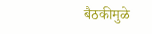बैठकीमुळे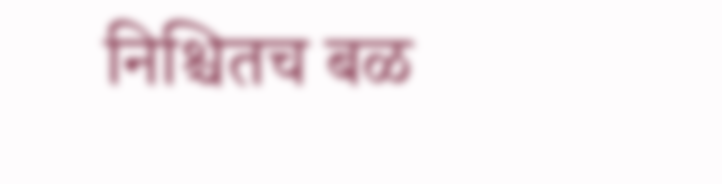निश्चितच बळ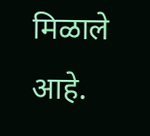मिळाले आहे.